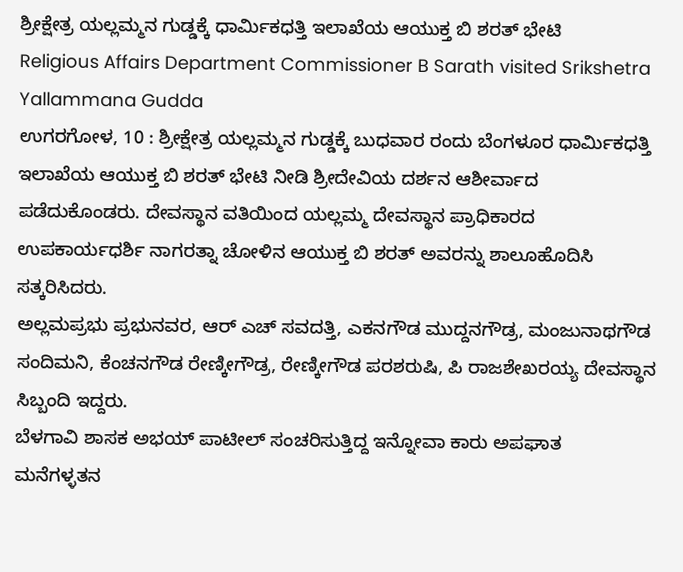ಶ್ರೀಕ್ಷೇತ್ರ ಯಲ್ಲಮ್ಮನ ಗುಡ್ಡಕ್ಕೆ ಧಾರ್ಮಿಕಧತ್ತಿ ಇಲಾಖೆಯ ಆಯುಕ್ತ ಬಿ ಶರತ್ ಭೇಟಿ
Religious Affairs Department Commissioner B Sarath visited Srikshetra Yallammana Gudda
ಉಗರಗೋಳ, 10 : ಶ್ರೀಕ್ಷೇತ್ರ ಯಲ್ಲಮ್ಮನ ಗುಡ್ಡಕ್ಕೆ ಬುಧವಾರ ರಂದು ಬೆಂಗಳೂರ ಧಾರ್ಮಿಕಧತ್ತಿ ಇಲಾಖೆಯ ಆಯುಕ್ತ ಬಿ ಶರತ್ ಭೇಟಿ ನೀಡಿ ಶ್ರೀದೇವಿಯ ದರ್ಶನ ಆಶೀರ್ವಾದ ಪಡೆದುಕೊಂಡರು. ದೇವಸ್ಥಾನ ವತಿಯಿಂದ ಯಲ್ಲಮ್ಮ ದೇವಸ್ಥಾನ ಪ್ರಾಧಿಕಾರದ ಉಪಕಾರ್ಯಧರ್ಶಿ ನಾಗರತ್ನಾ ಚೋಳಿನ ಆಯುಕ್ತ ಬಿ ಶರತ್ ಅವರನ್ನು ಶಾಲೂಹೊದಿಸಿ ಸತ್ಕರಿಸಿದರು.
ಅಲ್ಲಮಪ್ರಭು ಪ್ರಭುನವರ, ಆರ್ ಎಚ್ ಸವದತ್ತಿ, ಎಕನಗೌಡ ಮುದ್ದನಗೌಡ್ರ, ಮಂಜುನಾಥಗೌಡ ಸಂದಿಮನಿ, ಕೆಂಚನಗೌಡ ರೇಣ್ಕೀಗೌಡ್ರ, ರೇಣ್ಕೀಗೌಡ ಪರಶರುಷಿ, ಪಿ ರಾಜಶೇಖರಯ್ಯ ದೇವಸ್ಥಾನ ಸಿಬ್ಬಂದಿ ಇದ್ದರು.
ಬೆಳಗಾವಿ ಶಾಸಕ ಅಭಯ್ ಪಾಟೀಲ್ ಸಂಚರಿಸುತ್ತಿದ್ದ ಇನ್ನೋವಾ ಕಾರು ಅಪಘಾತ
ಮನೆಗಳ್ಳತನ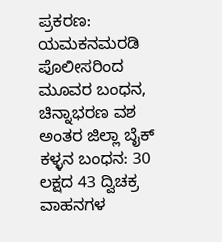ಪ್ರಕರಣ: ಯಮಕನಮರಡಿ ಪೊಲೀಸರಿಂದ ಮೂವರ ಬಂಧನ, ಚಿನ್ನಾಭರಣ ವಶ
ಅಂತರ ಜಿಲ್ಲಾ ಬೈಕ್ ಕಳ್ಳನ ಬಂಧನ: 30 ಲಕ್ಷದ 43 ದ್ವಿಚಕ್ರ ವಾಹನಗಳ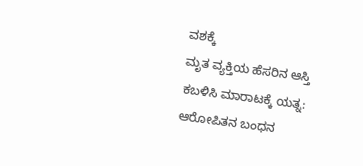ವಶಕ್ಕೆ
ಮೃತ ವ್ಯಕ್ತಿಯ ಹೆಸರಿನ ಆಸ್ತಿ ಕಬಳಿಸಿ ಮಾರಾಟಕ್ಕೆ ಯತ್ನ: ಆರೋಪಿತನ ಬಂಧನ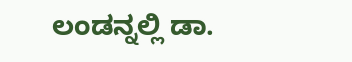ಲಂಡನ್ನಲ್ಲಿ ಡಾ.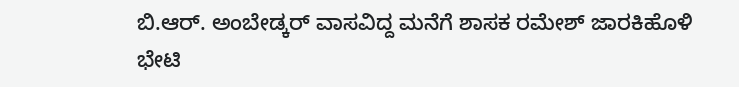ಬಿ.ಆರ್. ಅಂಬೇಡ್ಕರ್ ವಾಸವಿದ್ದ ಮನೆಗೆ ಶಾಸಕ ರಮೇಶ್ ಜಾರಕಿಹೊಳಿ ಭೇಟಿ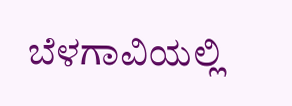ಬೆಳಗಾವಿಯಲ್ಲಿ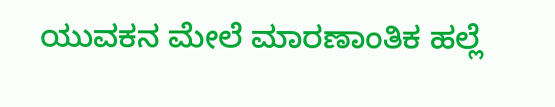ಯುವಕನ ಮೇಲೆ ಮಾರಣಾಂತಿಕ ಹಲ್ಲೆ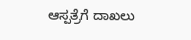ಆಸ್ಪತ್ರೆಗೆ ದಾಖಲು